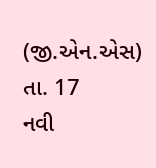(જી.એન.એસ) તા. 17
નવી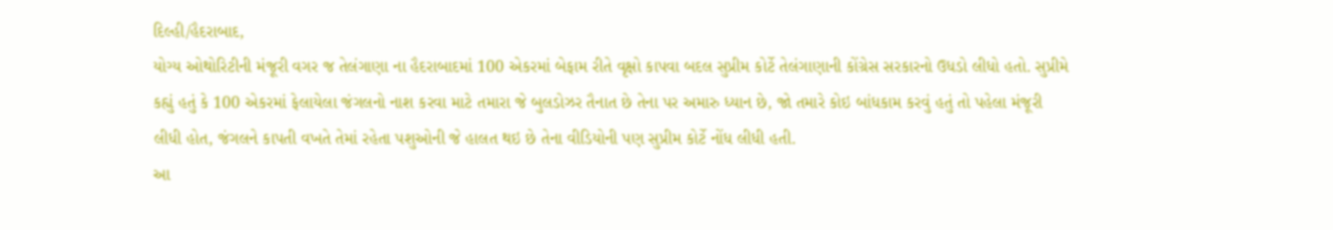દિલ્હી/હૈદરાબાદ,
યોગ્ય ઓથોરિટીની મંજૂરી વગર જ તેલંગાણા ના હૈદરાબાદમાં 100 એકરમાં બેફામ રીતે વૃક્ષો કાપવા બદલ સુપ્રીમ કોર્ટે તેલંગાણાની કોંગ્રેસ સરકારનો ઉધડો લીધો હતો. સુપ્રીમે કહ્યું હતું કે 100 એકરમાં ફેલાયેલા જંગલનો નાશ કરવા માટે તમારા જે બુલડોઝર તૈનાત છે તેના પર અમારુ ધ્યાન છે, જો તમારે કોઇ બાંધકામ કરવું હતું તો પહેલા મંજૂરી લીધી હોત, જંગલને કાપતી વખતે તેમાં રહેતા પશુઓની જે હાલત થઇ છે તેના વીડિયોની પણ સુપ્રીમ કોર્ટે નોંધ લીધી હતી.
આ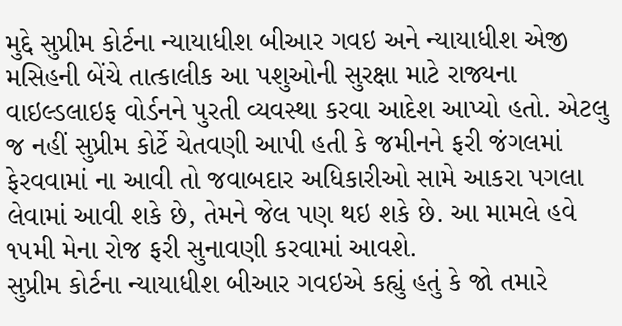મુદ્દે સુપ્રીમ કોર્ટના ન્યાયાધીશ બીઆર ગવઇ અને ન્યાયાધીશ એજી મસિહની બેંચે તાત્કાલીક આ પશુઓની સુરક્ષા માટે રાજ્યના વાઇલ્ડલાઇફ વોર્ડનને પુરતી વ્યવસ્થા કરવા આદેશ આપ્યો હતો. એટલુ જ નહીં સુપ્રીમ કોર્ટે ચેતવણી આપી હતી કે જમીનને ફરી જંગલમાં ફેરવવામાં ના આવી તો જવાબદાર અધિકારીઓ સામે આકરા પગલા લેવામાં આવી શકે છે, તેમને જેલ પણ થઇ શકે છે. આ મામલે હવે ૧૫મી મેના રોજ ફરી સુનાવણી કરવામાં આવશે.
સુપ્રીમ કોર્ટના ન્યાયાધીશ બીઆર ગવઇએ કહ્યું હતું કે જો તમારે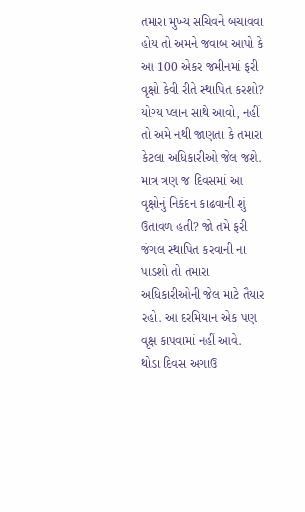તમારા મુખ્ય સચિવને બચાવવા હોય તો અમને જવાબ આપો કે આ 100 એકર જમીનમાં ફરી વૃક્ષો કેવી રીતે સ્થાપિત કરશો? યોગ્ય પ્લાન સાથે આવો, નહીં તો અમે નથી જાણતા કે તમારા કેટલા અધિકારીઓ જેલ જશે. માત્ર ત્રણ જ દિવસમાં આ વૃક્ષોનું નિકંદન કાઢવાની શું ઉતાવળ હતી? જો તમે ફરી જંગલ સ્થાપિત કરવાની ના પાડશો તો તમારા અધિકારીઓની જેલ માટે તૈયાર રહો. આ દરમિયાન એક પણ વૃક્ષ કાપવામાં નહીં આવે.
થોડા દિવસ અગાઉ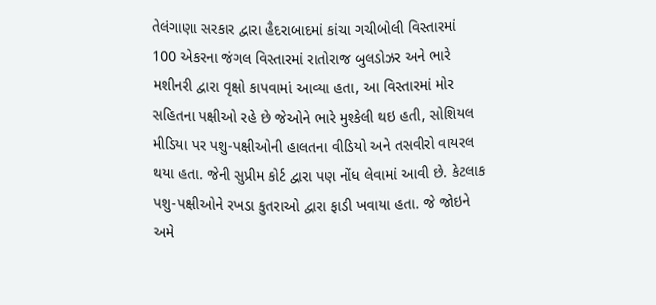તેલંગાણા સરકાર દ્વારા હૈદરાબાદમાં કાંચા ગચીબોલી વિસ્તારમાં 100 એકરના જંગલ વિસ્તારમાં રાતોરાજ બુલડોઝર અને ભારે મશીનરી દ્વારા વૃક્ષો કાપવામાં આવ્યા હતા, આ વિસ્તારમાં મોર સહિતના પક્ષીઓ રહે છે જેઓને ભારે મુશ્કેલી થઇ હતી, સોશિયલ મીડિયા પર પશુ-પક્ષીઓની હાલતના વીડિયો અને તસવીરો વાયરલ થયા હતા. જેની સુપ્રીમ કોર્ટ દ્વારા પણ નોંધ લેવામાં આવી છે. કેટલાક પશુ-પક્ષીઓને રખડા કુતરાઓ દ્વારા ફાડી ખવાયા હતા. જે જોઇને અમે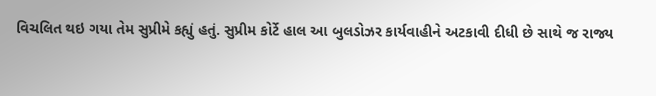વિચલિત થઇ ગયા તેમ સુપ્રીમે કહ્યું હતું. સુપ્રીમ કોર્ટે હાલ આ બુલડોઝર કાર્યવાહીને અટકાવી દીધી છે સાથે જ રાજ્ય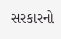સરકારનો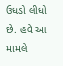ઉધડો લીધો છે. હવે આ મામલે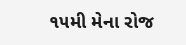૧૫મી મેના રોજ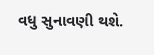વધુ સુનાવણી થશે.